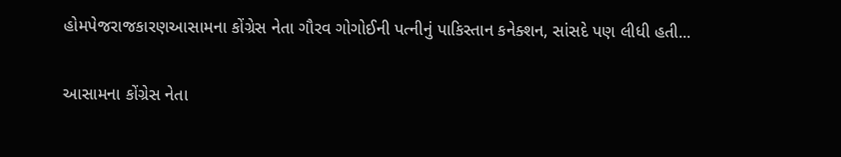હોમપેજરાજકારણઆસામના કોંગ્રેસ નેતા ગૌરવ ગોગોઈની પત્નીનું પાકિસ્તાન કનેક્શન, સાંસદે પણ લીધી હતી...

આસામના કોંગ્રેસ નેતા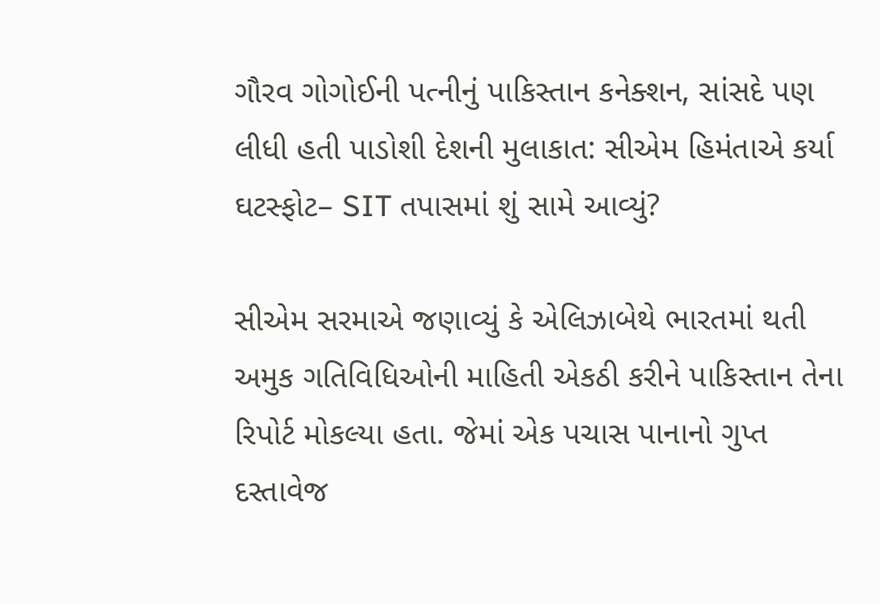ગૌરવ ગોગોઈની પત્નીનું પાકિસ્તાન કનેક્શન, સાંસદે પણ લીધી હતી પાડોશી દેશની મુલાકાત: સીએમ હિમંતાએ કર્યા ઘટસ્ફોટ– SIT તપાસમાં શું સામે આવ્યું?

સીએમ સરમાએ જણાવ્યું કે એલિઝાબેથે ભારતમાં થતી અમુક ગતિવિધિઓની માહિતી એકઠી કરીને પાકિસ્તાન તેના રિપોર્ટ મોકલ્યા હતા. જેમાં એક પચાસ પાનાનો ગુપ્ત દસ્તાવેજ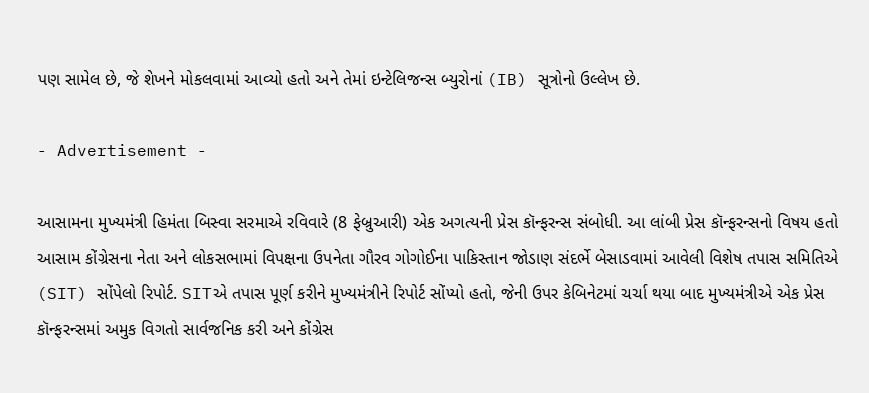પણ સામેલ છે, જે શેખને મોકલવામાં આવ્યો હતો અને તેમાં ઇન્ટેલિજન્સ બ્યુરોનાં (IB) સૂત્રોનો ઉલ્લેખ છે.

- Advertisement -

આસામના મુખ્યમંત્રી હિમંતા બિસ્વા સરમાએ રવિવારે (8 ફેબ્રુઆરી) એક અગત્યની પ્રેસ કૉન્ફરન્સ સંબોધી. આ લાંબી પ્રેસ કૉન્ફરન્સનો વિષય હતો આસામ કોંગ્રેસના નેતા અને લોકસભામાં વિપક્ષના ઉપનેતા ગૌરવ ગોગોઈના પાકિસ્તાન જોડાણ સંદર્ભે બેસાડવામાં આવેલી વિશેષ તપાસ સમિતિએ (SIT) સોંપેલો રિપોર્ટ. SITએ તપાસ પૂર્ણ કરીને મુખ્યમંત્રીને રિપોર્ટ સોંપ્યો હતો, જેની ઉપર કેબિનેટમાં ચર્ચા થયા બાદ મુખ્યમંત્રીએ એક પ્રેસ કૉન્ફરન્સમાં અમુક વિગતો સાર્વજનિક કરી અને કોંગ્રેસ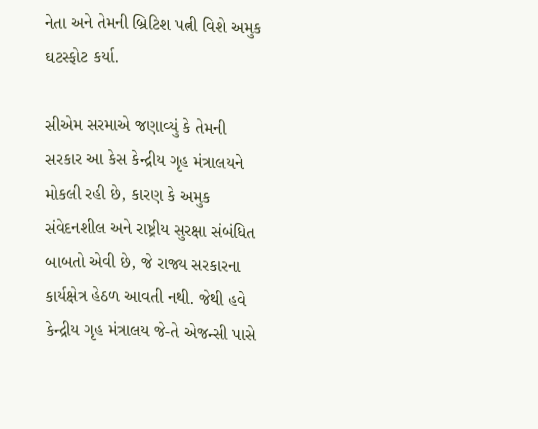નેતા અને તેમની બ્રિટિશ પત્ની વિશે અમુક ઘટસ્ફોટ કર્યા.

સીએમ સરમાએ જણાવ્યું કે તેમની સરકાર આ કેસ કેન્દ્રીય ગૃહ મંત્રાલયને મોકલી રહી છે, કારણ કે અમુક સંવેદનશીલ અને રાષ્ટ્રીય સુરક્ષા સંબંધિત બાબતો એવી છે, જે રાજ્ય સરકારના કાર્યક્ષેત્ર હેઠળ આવતી નથી. જેથી હવે કેન્દ્રીય ગૃહ મંત્રાલય જે-તે એજન્સી પાસે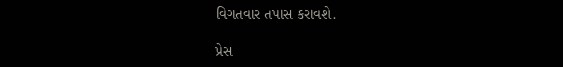વિગતવાર તપાસ કરાવશે.

પ્રેસ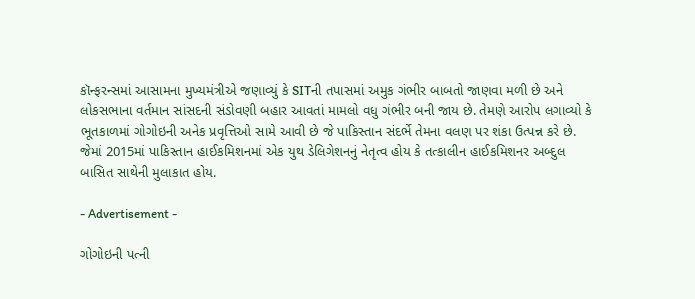કૉન્ફરન્સમાં આસામના મુખ્યમંત્રીએ જણાવ્યું કે SITની તપાસમાં અમુક ગંભીર બાબતો જાણવા મળી છે અને લોકસભાના વર્તમાન સાંસદની સંડોવણી બહાર આવતાં મામલો વધુ ગંભીર બની જાય છે. તેમણે આરોપ લગાવ્યો કે ભૂતકાળમાં ગોગોઇની અનેક પ્રવૃત્તિઓ સામે આવી છે જે પાકિસ્તાન સંદર્ભે તેમના વલણ પર શંકા ઉત્પન્ન કરે છે. જેમાં 2015માં પાકિસ્તાન હાઈકમિશનમાં એક યુથ ડેલિગેશનનું નેતૃત્વ હોય કે તત્કાલીન હાઈકમિશનર અબ્દુલ બાસિત સાથેની મુલાકાત હોય.

- Advertisement -

ગોગોઇની પત્ની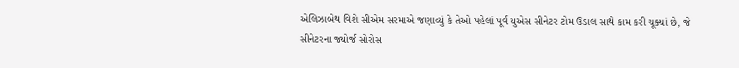એલિઝાબેથ વિશે સીએમ સરમાએ જણાવ્યું કે તેઓ પહેલાં પૂર્વ યુએસ સીનેટર ટોમ ઉડાલ સાથે કામ કરી ચૂક્યાં છે, જે સીનેટરના જ્યોર્જ સોરોસ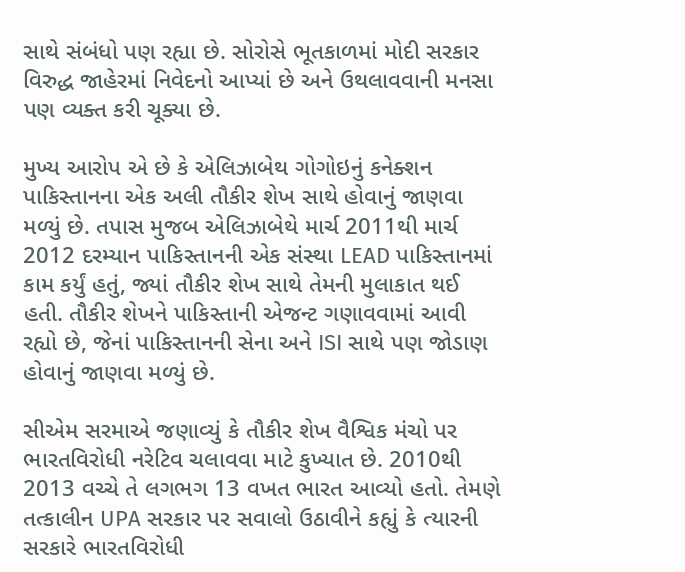સાથે સંબંધો પણ રહ્યા છે. સોરોસે ભૂતકાળમાં મોદી સરકાર વિરુદ્ધ જાહેરમાં નિવેદનો આપ્યાં છે અને ઉથલાવવાની મનસા પણ વ્યક્ત કરી ચૂક્યા છે.

મુખ્ય આરોપ એ છે કે એલિઝાબેથ ગોગોઇનું કનેક્શન પાકિસ્તાનના એક અલી તૌકીર શેખ સાથે હોવાનું જાણવા મળ્યું છે. તપાસ મુજબ એલિઝાબેથે માર્ચ 2011થી માર્ચ 2012 દરમ્યાન પાકિસ્તાનની એક સંસ્થા LEAD પાકિસ્તાનમાં કામ કર્યું હતું, જ્યાં તૌકીર શેખ સાથે તેમની મુલાકાત થઈ હતી. તૌકીર શેખને પાકિસ્તાની એજન્ટ ગણાવવામાં આવી રહ્યો છે, જેનાં પાકિસ્તાનની સેના અને ISI સાથે પણ જોડાણ હોવાનું જાણવા મળ્યું છે.

સીએમ સરમાએ જણાવ્યું કે તૌકીર શેખ વૈશ્વિક મંચો પર ભારતવિરોધી નરેટિવ ચલાવવા માટે કુખ્યાત છે. 2010થી 2013 વચ્ચે તે લગભગ 13 વખત ભારત આવ્યો હતો. તેમણે તત્કાલીન UPA સરકાર પર સવાલો ઉઠાવીને કહ્યું કે ત્યારની સરકારે ભારતવિરોધી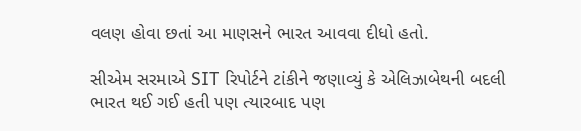વલણ હોવા છતાં આ માણસને ભારત આવવા દીધો હતો.

સીએમ સરમાએ SIT રિપોર્ટને ટાંકીને જણાવ્યું કે એલિઝાબેથની બદલી ભારત થઈ ગઈ હતી પણ ત્યારબાદ પણ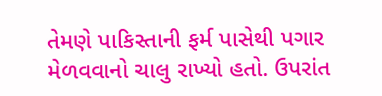તેમણે પાકિસ્તાની ફર્મ પાસેથી પગાર મેળવવાનો ચાલુ રાખ્યો હતો. ઉપરાંત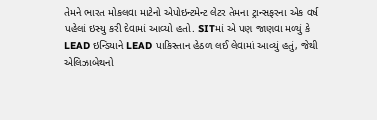તેમને ભારત મોકલવા માટેનો એપોઇન્ટમેન્ટ લેટર તેમના ટ્રાન્સફરના એક વર્ષ પહેલાં ઇસ્યુ કરી દેવામાં આવ્યો હતો. SITમાં એ પણ જાણવા મળ્યું કે LEAD ઇન્ડિયાને LEAD પાકિસ્તાન હેઠળ લઈ લેવામાં આવ્યું હતું, જેથી એલિઝાબેથનો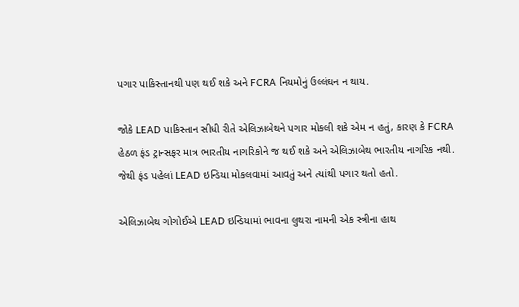પગાર પાકિસ્તાનથી પણ થઈ શકે અને FCRA નિયમોનું ઉલ્લંઘન ન થાય.

જોકે LEAD પાકિસ્તાન સીધી રીતે એલિઝાબેથને પગાર મોકલી શકે એમ ન હતું, કારણ કે FCRA હેઠળ ફંડ ટ્રાન્સફર માત્ર ભારતીય નાગરિકોને જ થઈ શકે અને એલિઝાબેથ ભારતીય નાગરિક નથી. જેથી ફંડ પહેલાં LEAD ઇન્ડિયા મોકલવામાં આવતું અને ત્યાંથી પગાર થતો હતો.

એલિઝાબેથ ગોગોઈએ LEAD ઇન્ડિયામાં ભાવના લુથરા નામની એક સ્ત્રીના હાથ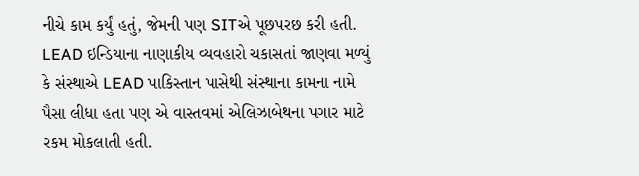નીચે કામ કર્યું હતું, જેમની પણ SITએ પૂછપરછ કરી હતી. LEAD ઇન્ડિયાના નાણાકીય વ્યવહારો ચકાસતાં જાણવા મળ્યું કે સંસ્થાએ LEAD પાકિસ્તાન પાસેથી સંસ્થાના કામના નામે પૈસા લીધા હતા પણ એ વાસ્તવમાં એલિઝાબેથના પગાર માટે રકમ મોકલાતી હતી.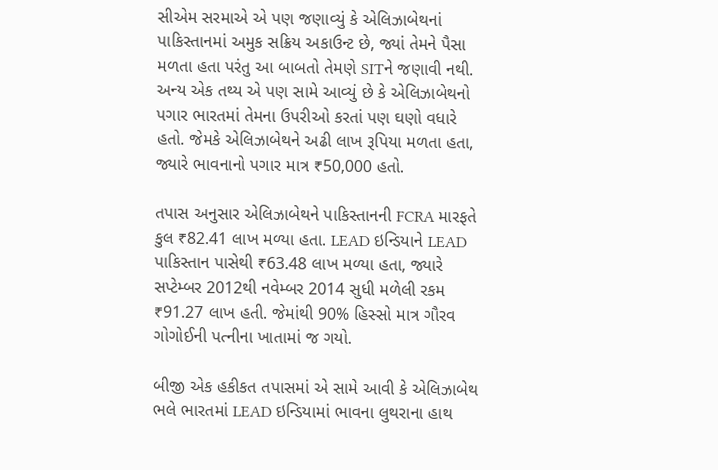સીએમ સરમાએ એ પણ જણાવ્યું કે એલિઝાબેથનાં પાકિસ્તાનમાં અમુક સક્રિય અકાઉન્ટ છે, જ્યાં તેમને પૈસા મળતા હતા પરંતુ આ બાબતો તેમણે SITને જણાવી નથી. અન્ય એક તથ્ય એ પણ સામે આવ્યું છે કે એલિઝાબેથનો પગાર ભારતમાં તેમના ઉપરીઓ કરતાં પણ ઘણો વધારે હતો. જેમકે એલિઝાબેથને અઢી લાખ રૂપિયા મળતા હતા, જ્યારે ભાવનાનો પગાર માત્ર ₹50,000 હતો.

તપાસ અનુસાર એલિઝાબેથને પાકિસ્તાનની FCRA મારફતે કુલ ₹82.41 લાખ મળ્યા હતા. LEAD ઇન્ડિયાને LEAD પાકિસ્તાન પાસેથી ₹63.48 લાખ મળ્યા હતા, જ્યારે સપ્ટેમ્બર 2012થી નવેમ્બર 2014 સુધી મળેલી રકમ ₹91.27 લાખ હતી. જેમાંથી 90% હિસ્સો માત્ર ગૌરવ ગોગોઈની પત્નીના ખાતામાં જ ગયો.

બીજી એક હકીકત તપાસમાં એ સામે આવી કે એલિઝાબેથ ભલે ભારતમાં LEAD ઇન્ડિયામાં ભાવના લુથરાના હાથ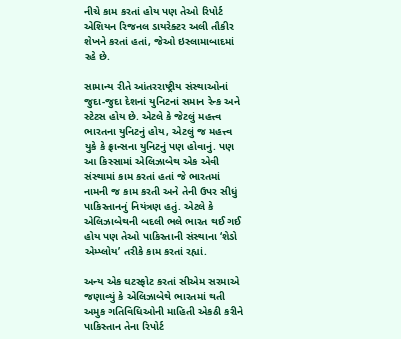નીચે કામ કરતાં હોય પણ તેઓ રિપોર્ટ એશિયન રિજનલ ડાયરેક્ટર અલી તૌકીર શેખને કરતાં હતાં, જેઓ ઇસ્લામાબાદમાં રહે છે.

સામાન્ય રીતે આંતરરાષ્ટ્રીય સંસ્થાઓનાં જુદા-જુદા દેશનાં યુનિટનાં સમાન રેન્ક અને સ્ટેટસ હોય છે. એટલે કે જેટલું મહત્ત્વ ભારતના યુનિટનું હોય, એટલું જ મહત્ત્વ યુકે કે ફ્રાન્સના યુનિટનું પણ હોવાનું. પણ આ કિસ્સામાં એલિઝાબેથ એક એવી સંસ્થામાં કામ કરતાં હતાં જે ભારતમાં નામની જ કામ કરતી અને તેની ઉપર સીધું પાકિસ્તાનનું નિયંત્રણ હતું. એટલે કે એલિઝાબેથની બદલી ભલે ભારત થઈ ગઈ હોય પણ તેઓ પાકિસ્તાની સંસ્થાના ‘શેડો એમ્પ્લોય’ તરીકે કામ કરતાં રહ્યાં.

અન્ય એક ઘટસ્ફોટ કરતાં સીએમ સરમાએ જણાવ્યું કે એલિઝાબેથે ભારતમાં થતી અમુક ગતિવિધિઓની માહિતી એકઠી કરીને પાકિસ્તાન તેના રિપોર્ટ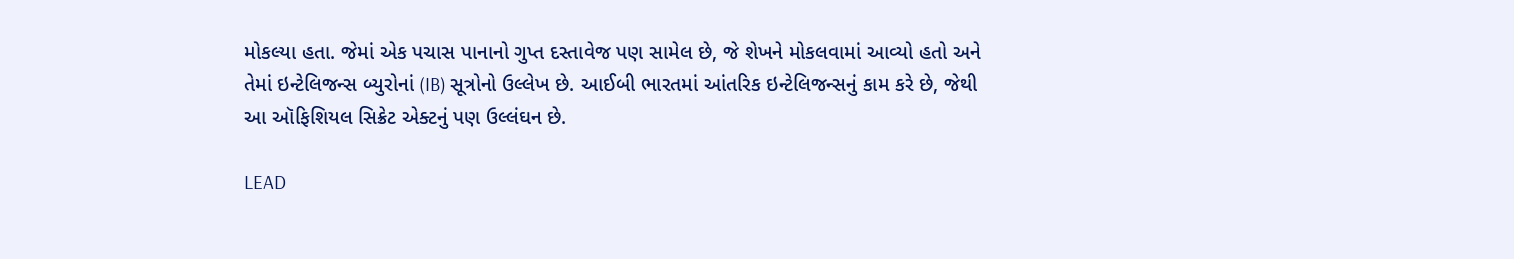મોકલ્યા હતા. જેમાં એક પચાસ પાનાનો ગુપ્ત દસ્તાવેજ પણ સામેલ છે, જે શેખને મોકલવામાં આવ્યો હતો અને તેમાં ઇન્ટેલિજન્સ બ્યુરોનાં (IB) સૂત્રોનો ઉલ્લેખ છે. આઈબી ભારતમાં આંતરિક ઇન્ટેલિજન્સનું કામ કરે છે, જેથી આ ઑફિશિયલ સિક્રેટ એક્ટનું પણ ઉલ્લંઘન છે.

LEAD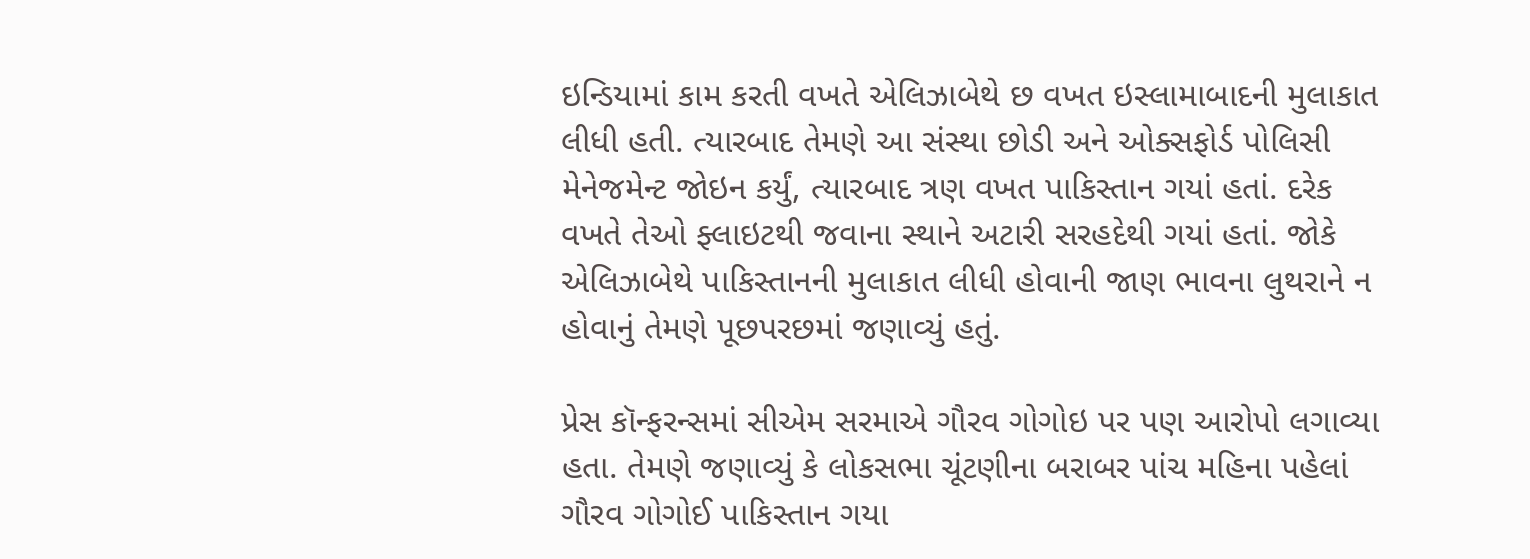ઇન્ડિયામાં કામ કરતી વખતે એલિઝાબેથે છ વખત ઇસ્લામાબાદની મુલાકાત લીધી હતી. ત્યારબાદ તેમણે આ સંસ્થા છોડી અને ઓક્સફોર્ડ પોલિસી મેનેજમેન્ટ જોઇન કર્યું, ત્યારબાદ ત્રણ વખત પાકિસ્તાન ગયાં હતાં. દરેક વખતે તેઓ ફ્લાઇટથી જવાના સ્થાને અટારી સરહદેથી ગયાં હતાં. જોકે એલિઝાબેથે પાકિસ્તાનની મુલાકાત લીધી હોવાની જાણ ભાવના લુથરાને ન હોવાનું તેમણે પૂછપરછમાં જણાવ્યું હતું.

પ્રેસ કૉન્ફરન્સમાં સીએમ સરમાએ ગૌરવ ગોગોઇ પર પણ આરોપો લગાવ્યા હતા. તેમણે જણાવ્યું કે લોકસભા ચૂંટણીના બરાબર પાંચ મહિના પહેલાં ગૌરવ ગોગોઈ પાકિસ્તાન ગયા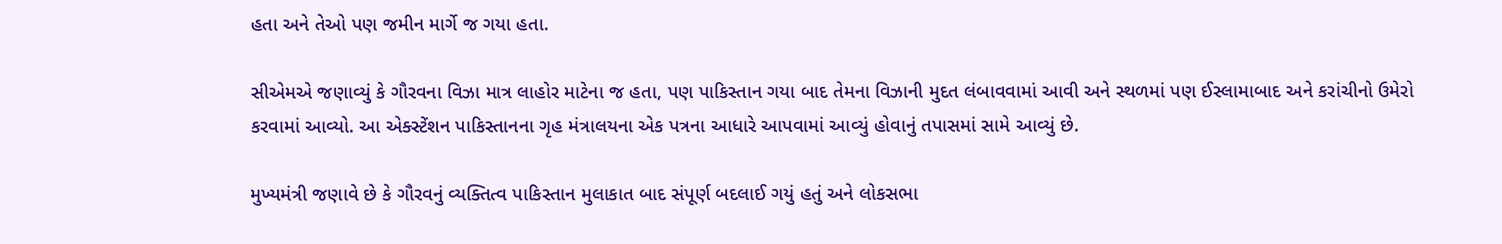હતા અને તેઓ પણ જમીન માર્ગે જ ગયા હતા.

સીએમએ જણાવ્યું કે ગૌરવના વિઝા માત્ર લાહોર માટેના જ હતા, પણ પાકિસ્તાન ગયા બાદ તેમના વિઝાની મુદત લંબાવવામાં આવી અને સ્થળમાં પણ ઈસ્લામાબાદ અને કરાંચીનો ઉમેરો કરવામાં આવ્યો. આ એક્સ્ટેંશન પાકિસ્તાનના ગૃહ મંત્રાલયના એક પત્રના આધારે આપવામાં આવ્યું હોવાનું તપાસમાં સામે આવ્યું છે.

મુખ્યમંત્રી જણાવે છે કે ગૌરવનું વ્યક્તિત્વ પાકિસ્તાન મુલાકાત બાદ સંપૂર્ણ બદલાઈ ગયું હતું અને લોકસભા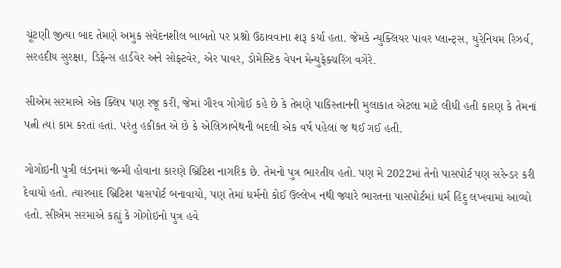ચૂંટણી જીત્યા બાદ તેમણે અમુક સંવેદનશીલ બાબતો પર પ્રશ્નો ઉઠાવવાના શરૂ કર્યા હતા. જેમકે ન્યુક્લિયર પાવર પ્લાન્ટ્સ, યુરેનિયમ રિઝર્વ, સરહદીય સુરક્ષા, ડિફેન્સ હાર્ડવેર અને સોફ્ટવેર, એર પાવર, ડોમેસ્ટિક વેપન મેન્યુફેક્ચરિંગ વગેરે.

સીએમ સરમાએ એક ક્લિપ પણ રજૂ કરી, જેમાં ગૌરવ ગોગોઈ કહે છે કે તેમણે પાકિસ્તાનની મુલાકાત એટલા માટે લીધી હતી કારણ કે તેમનાં પત્ની ત્યાં કામ કરતાં હતાં. પરંતુ હકીકત એ છે કે એલિઝાબેથની બદલી એક વર્ષ પહેલાં જ થઈ ગઈ હતી.

ગોગોઇની પુત્રી લંડનમાં જન્મી હોવાના કારણે બ્રિટિશ નાગરિક છે. તેમનો પુત્ર ભારતીય હતો. પણ મે 2022માં તેનો પાસપોર્ટ પણ સરેન્ડર કરી દેવાયો હતો. ત્યારબાદ બ્રિટિશ પાસપોર્ટ બનાવાયો, પણ તેમાં ધર્મનો કોઈ ઉલ્લેખ નથી જ્યારે ભારતના પાસપોર્ટમાં ધર્મ હિંદુ લખવામાં આવ્યો હતો. સીએમ સરમાએ કહ્યું કે ગોગોઇનો પુત્ર હવે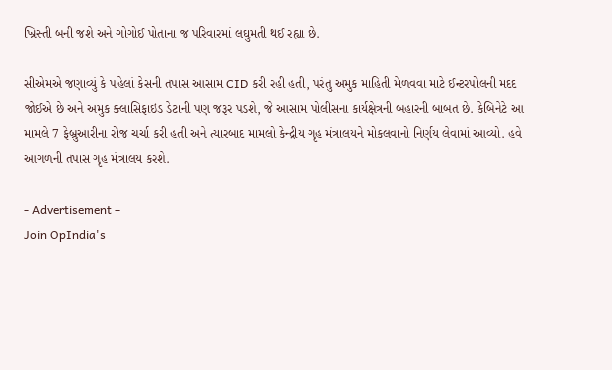ખ્રિસ્તી બની જશે અને ગોગોઈ પોતાના જ પરિવારમાં લઘુમતી થઈ રહ્યા છે.

સીએમએ જણાવ્યું કે પહેલાં કેસની તપાસ આસામ CID કરી રહી હતી, પરંતુ અમુક માહિતી મેળવવા માટે ઈન્ટરપોલની મદદ જોઈએ છે અને અમુક ક્લાસિફાઇડ ડેટાની પણ જરૂર પડશે, જે આસામ પોલીસના કાર્યક્ષેત્રની બહારની બાબત છે. કેબિનેટે આ મામલે 7 ફેબ્રુઆરીના રોજ ચર્ચા કરી હતી અને ત્યારબાદ મામલો કેન્દ્રીય ગૃહ મંત્રાલયને મોકલવાનો નિર્ણય લેવામાં આવ્યો. હવે આગળની તપાસ ગૃહ મંત્રાલય કરશે.

- Advertisement -
Join OpIndia's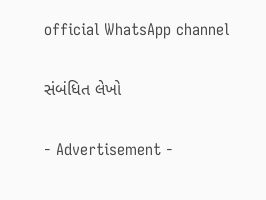official WhatsApp channel

સંબંધિત લેખો

- Advertisement -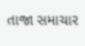તાજા સમાચાર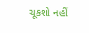ચૂકશો નહીં